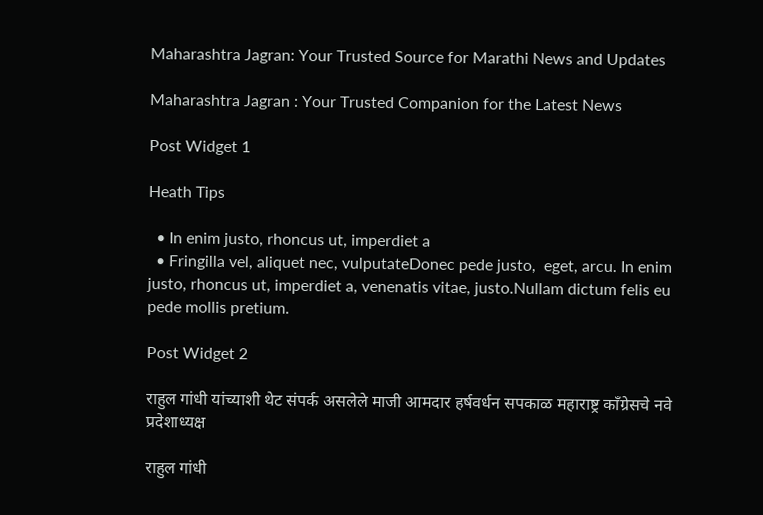Maharashtra Jagran: Your Trusted Source for Marathi News and Updates

Maharashtra Jagran : Your Trusted Companion for the Latest News

Post Widget 1

Heath Tips

  • In enim justo, rhoncus ut, imperdiet a
  • Fringilla vel, aliquet nec, vulputateDonec pede justo,  eget, arcu. In enim justo, rhoncus ut, imperdiet a, venenatis vitae, justo.Nullam dictum felis eu pede mollis pretium.

Post Widget 2

राहुल गांधी यांच्याशी थेट संपर्क असलेले माजी आमदार हर्षवर्धन सपकाळ महाराष्ट्र काँग्रेसचे नवे प्रदेशाध्यक्ष

राहुल गांधी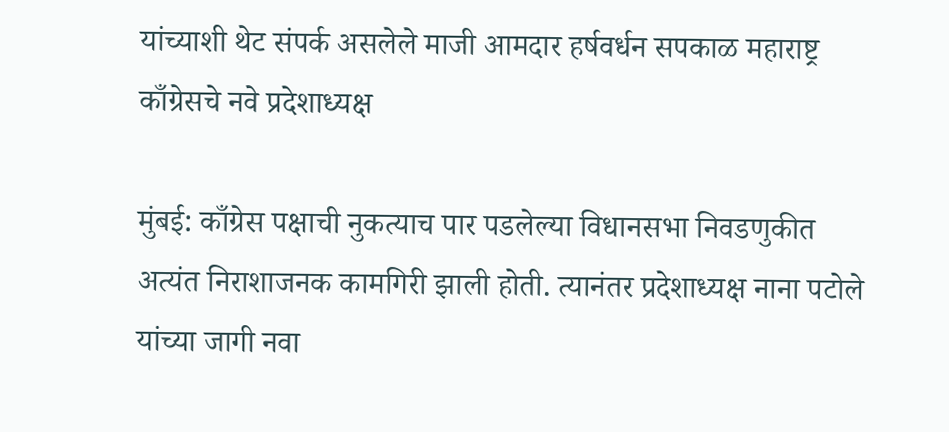यांच्याशी थेट संपर्क असलेले माजी आमदार हर्षवर्धन सपकाळ महाराष्ट्र काँग्रेसचे नवे प्रदेशाध्यक्ष

मुंबई: काँग्रेस पक्षाची नुकत्याच पार पडलेल्या विधानसभा निवडणुकीत अत्यंत निराशाजनक कामगिरी झाली होती. त्यानंतर प्रदेशाध्यक्ष नाना पटोले यांच्या जागी नवा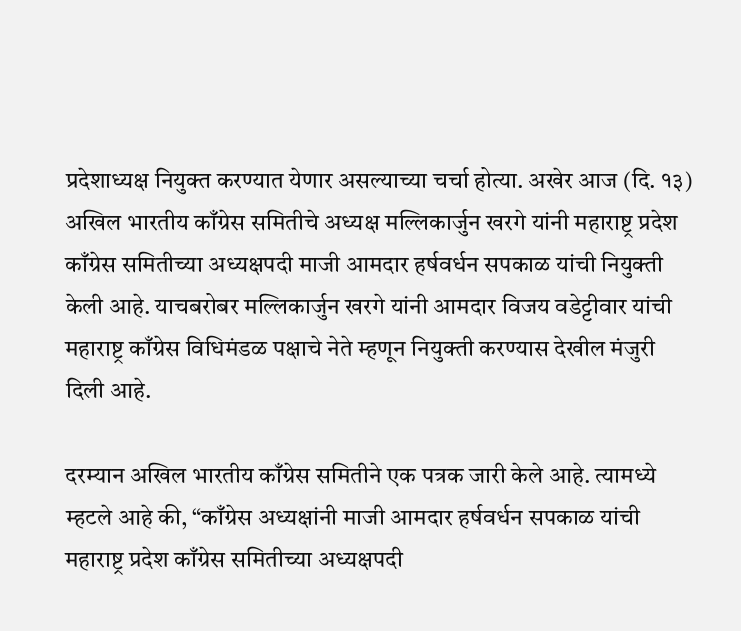प्रदेशाध्यक्ष नियुक्त करण्यात येणार असल्याच्या चर्चा होत्या. अखेर आज (दि. १३) अखिल भारतीय काँग्रेस समितीचे अध्यक्ष मल्लिकार्जुन खरगे यांनी महाराष्ट्र प्रदेश काँग्रेस समितीच्या अध्यक्षपदी माजी आमदार हर्षवर्धन सपकाळ यांची नियुक्ती केली आहे. याचबरोबर मल्लिकार्जुन खरगे यांनी आमदार विजय वडेट्टीवार यांची महाराष्ट्र काँग्रेस विधिमंडळ पक्षाचे नेते म्हणून नियुक्ती करण्यास देखील मंजुरी दिली आहे.

दरम्यान अखिल भारतीय काँग्रेस समितीने एक पत्रक जारी केले आहे. त्यामध्ये म्हटले आहे की, “काँग्रेस अध्यक्षांनी माजी आमदार हर्षवर्धन सपकाळ यांची महाराष्ट्र प्रदेश काँग्रेस समितीच्या अध्यक्षपदी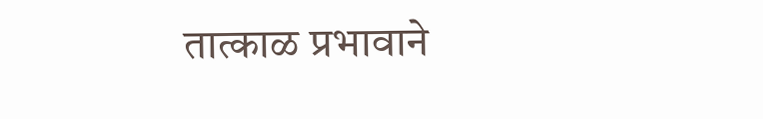तात्काळ प्रभावाने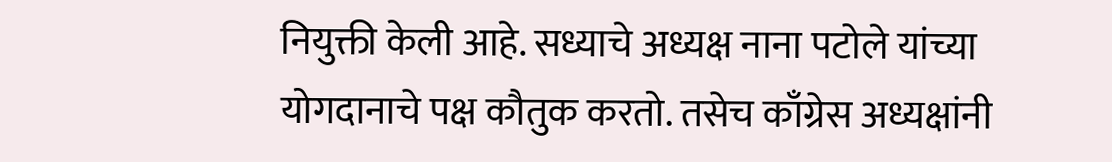नियुक्ती केली आहे. सध्याचे अध्यक्ष नाना पटोले यांच्या योगदानाचे पक्ष कौतुक करतो. तसेच काँग्रेस अध्यक्षांनी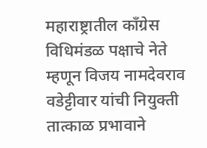महाराष्ट्रातील काँग्रेस विधिमंडळ पक्षाचे नेते म्हणून विजय नामदेवराव वडेट्टीवार यांची नियुक्ती तात्काळ प्रभावाने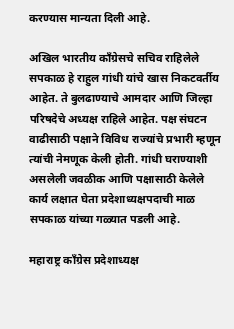करण्यास मान्यता दिली आहे.

अखिल भारतीय काँग्रेसचे सचिव राहिलेले सपकाळ हे राहुल गांधी यांचे खास निकटवर्तीय आहेत. ते बुलढाण्याचे आमदार आणि जिल्हा परिषदेचे अध्यक्ष राहिले आहेत. पक्ष संघटन वाढीसाठी पक्षाने विविध राज्यांचे प्रभारी म्हणून त्यांची नेमणूक केली होती. गांधी घराण्याशी असलेली जवळीक आणि पक्षासाठी केलेले कार्य लक्षात घेता प्रदेशाध्यक्षपदाची माळ सपकाळ यांच्या गळ्यात पडली आहे.

महाराष्ट्र काँग्रेस प्रदेशाध्यक्ष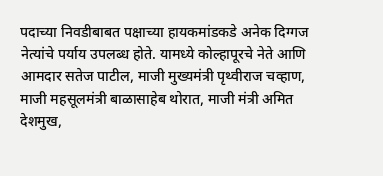पदाच्या निवडीबाबत पक्षाच्या हायकमांडकडे अनेक दिग्गज नेत्यांचे पर्याय उपलब्ध होते. यामध्ये कोल्हापूरचे नेते आणि आमदार सतेज पाटील, माजी मुख्यमंत्री पृथ्वीराज चव्हाण, माजी महसूलमंत्री बाळासाहेब थोरात, माजी मंत्री अमित देशमुख,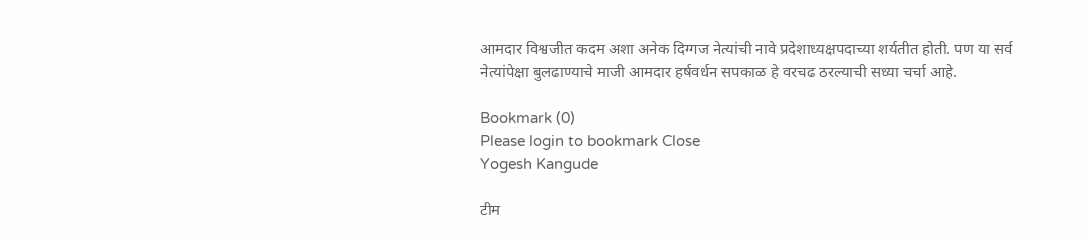आमदार विश्वजीत कदम अशा अनेक दिग्गज नेत्यांची नावे प्रदेशाध्यक्षपदाच्या शर्यतीत होती. पण या सर्व नेत्यांपेक्षा बुलढाण्याचे माजी आमदार हर्षवर्धन सपकाळ हे वरचढ ठरल्याची सध्या चर्चा आहे.

Bookmark (0)
Please login to bookmark Close
Yogesh Kangude

टीम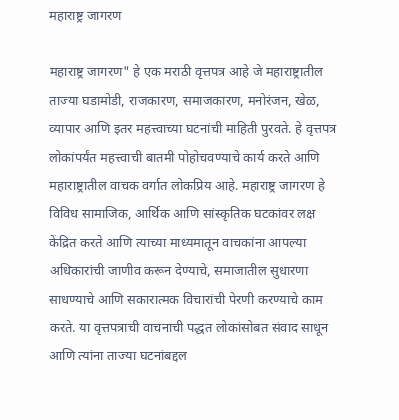महाराष्ट्र जागरण

महाराष्ट्र जागरण" हे एक मराठी वृत्तपत्र आहे जे महाराष्ट्रातील ताज्या घडामोडी, राजकारण, समाजकारण, मनोरंजन, खेळ, व्यापार आणि इतर महत्त्वाच्या घटनांची माहिती पुरवते. हे वृत्तपत्र लोकांपर्यंत महत्त्वाची बातमी पोहोचवण्याचे कार्य करते आणि महाराष्ट्रातील वाचक वर्गात लोकप्रिय आहे. महाराष्ट्र जागरण हे विविध सामाजिक, आर्थिक आणि सांस्कृतिक घटकांवर लक्ष केंद्रित करते आणि त्याच्या माध्यमातून वाचकांना आपल्या अधिकारांची जाणीव करून देण्याचे, समाजातील सुधारणा साधण्याचे आणि सकारात्मक विचारांची पेरणी करण्याचे काम करते. या वृत्तपत्राची वाचनाची पद्धत लोकांसोबत संवाद साधून आणि त्यांना ताज्या घटनांबद्दल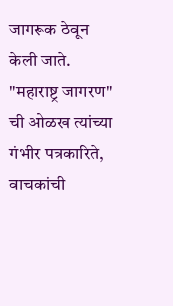जागरूक ठेवून केली जाते. "महाराष्ट्र जागरण" ची ओळख त्यांच्या गंभीर पत्रकारिते, वाचकांची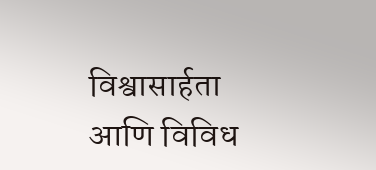विश्वासार्हता आणि विविध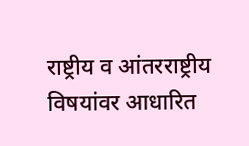राष्ट्रीय व आंतरराष्ट्रीय विषयांवर आधारित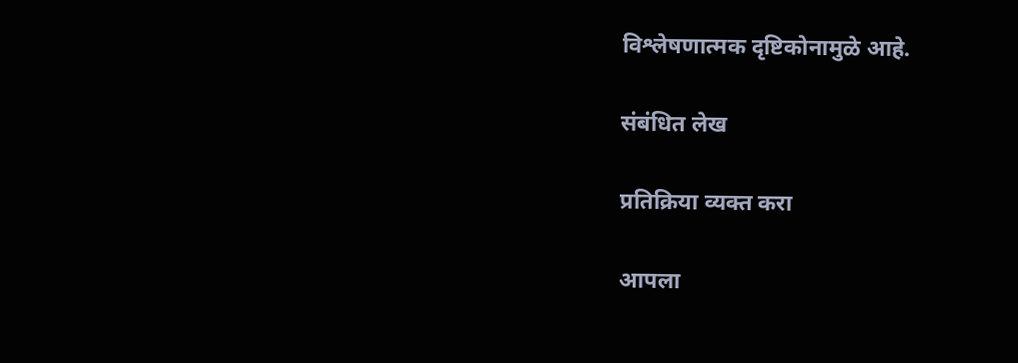विश्लेषणात्मक दृष्टिकोनामुळे आहे.

संबंधित लेख

प्रतिक्रिया व्यक्त करा

आपला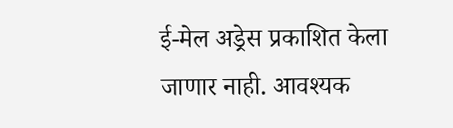ई-मेल अड्रेस प्रकाशित केला जाणार नाही. आवश्यक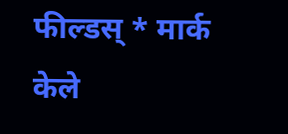फील्डस् * मार्क केले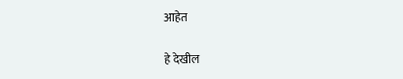आहेत

हे देखील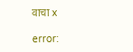वाचा x

error: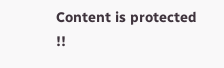Content is protected !!